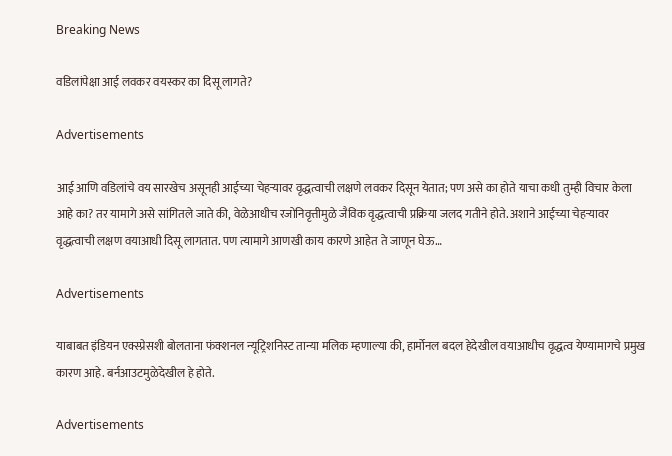Breaking News

वडिलांपेक्षा आई लवकर वयस्कर का दिसू लागते?

Advertisements

आई आणि वडिलांचे वय सारखेच असूनही आईच्या चेहऱ्यावर वृद्धत्वाची लक्षणे लवकर दिसून येतात; पण असे का होते याचा कधी तुम्ही विचार केला आहे का? तर यामागे असे सांगितले जाते की, वेळेआधीच रजोनिवृत्तीमुळे जैविक वृद्धत्वाची प्रक्रिया जलद गतीने होते. अशाने आईच्या चेहऱ्यावर वृद्धत्वाची लक्षण वयाआधी दिसू लागतात. पण त्यामागे आणखी काय कारणे आहेत ते जाणून घेऊ…

Advertisements

याबाबत इंडियन एक्स्प्रेसशी बोलताना फंक्शनल न्यूट्रिशनिस्ट तान्या मलिक म्हणाल्या की, हार्मोनल बदल हेदेखील वयाआधीच वृद्धत्व येण्यामागचे प्रमुख कारण आहे. बर्नआउटमुळेदेखील हे होते.

Advertisements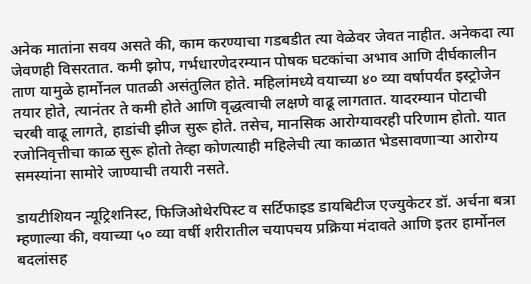अनेक मातांना सवय असते की, काम करण्याचा गडबडीत त्या वेळेवर जेवत नाहीत. अनेकदा त्या जेवणही विसरतात. कमी झोप, गर्भधारणेदरम्यान पोषक घटकांचा अभाव आणि दीर्घकालीन ताण यामुळे हार्मोनल पातळी असंतुलित होते. महिलांमध्ये वयाच्या ४० व्या वर्षापर्यंत इस्ट्रोजेन तयार होते, त्यानंतर ते कमी होते आणि वृद्धत्वाची लक्षणे वाढू लागतात. यादरम्यान पोटाची चरबी वाढू लागते, हाडांची झीज सुरू होते. तसेच, मानसिक आरोग्यावरही परिणाम होतो. यात रजोनिवृत्तीचा काळ सुरू होतो तेव्हा कोणत्याही महिलेची त्या काळात भेडसावणाऱ्या आरोग्य समस्यांना सामोरे जाण्याची तयारी नसते.

डायटीशियन न्यूट्रिशनिस्ट, फिजिओथेरपिस्ट व सर्टिफाइड डायबिटीज एज्युकेटर डॉ. अर्चना बत्रा म्हणाल्या की, वयाच्या ५० व्या वर्षी शरीरातील चयापचय प्रक्रिया मंदावते आणि इतर हार्मोनल बदलांसह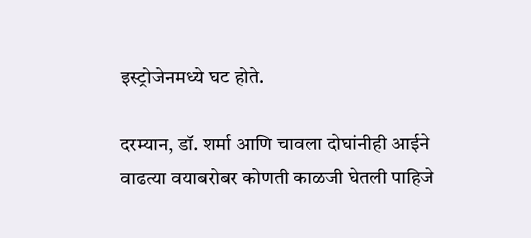इस्ट्रोजेनमध्ये घट होते.

दरम्यान, डॉ. शर्मा आणि चावला दोघांनीही आईने वाढत्या वयाबरोबर कोणती काळजी घेतली पाहिजे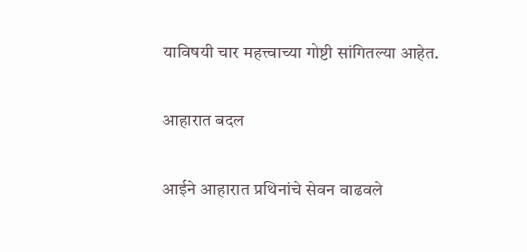याविषयी चार महत्त्वाच्या गोष्टी सांगितल्या आहेत.

आहारात बदल

आईने आहारात प्रथिनांचे सेवन वाढवले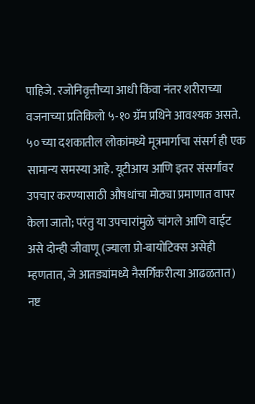पाहिजे. रजोनिवृत्तीच्या आधी किंवा नंतर शरीराच्या वजनाच्या प्रतिकिलो ५-१० ग्रॅम प्रथिने आवश्यक असते. ५० च्या दशकातील लोकांमध्ये मूत्रमार्गाचा संसर्ग ही एक सामान्य समस्या आहे. यूटीआय आणि इतर संसर्गांवर उपचार करण्यासाठी औषधांचा मोठ्या प्रमाणात वापर केला जातो; परंतु या उपचारांमुळे चांगले आणि वाईट असे दोन्ही जीवाणू (ज्याला प्रो-बायोटिक्स असेही म्हणतात, जे आतड्यांमध्ये नैसर्गिकरीत्या आढळतात) नष्ट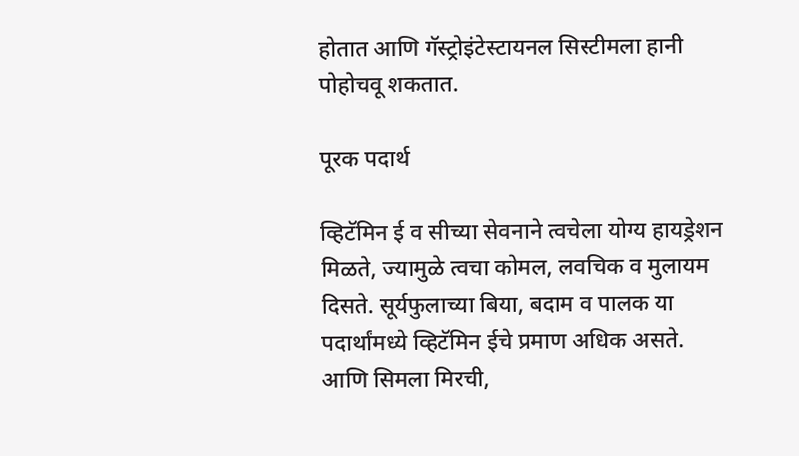होतात आणि गॅस्ट्रोइंटेस्टायनल सिस्टीमला हानी पोहोचवू शकतात.

पूरक पदार्थ

व्हिटॅमिन ई व सीच्या सेवनाने त्वचेला योग्य हायड्रेशन मिळते, ज्यामुळे त्वचा कोमल, लवचिक व मुलायम दिसते. सूर्यफुलाच्या बिया, बदाम व पालक या पदार्थांमध्ये व्हिटॅमिन ईचे प्रमाण अधिक असते. आणि सिमला मिरची,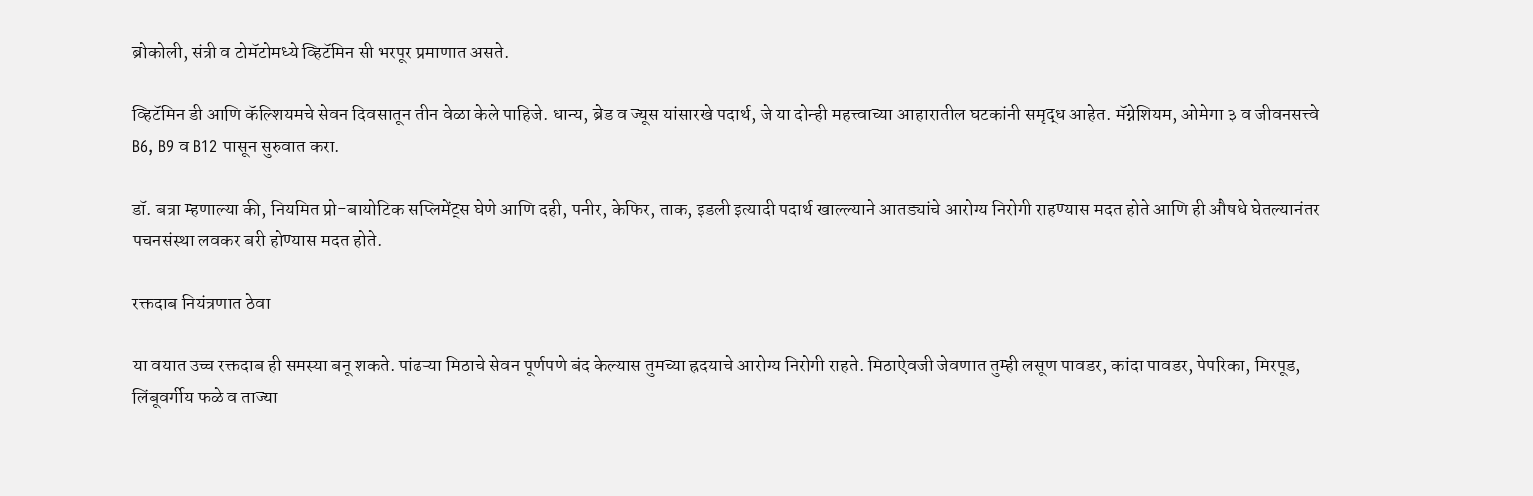ब्रोकोली, संत्री व टोमॅटोमध्ये व्हिटॅमिन सी भरपूर प्रमाणात असते.

व्हिटॅमिन डी आणि कॅल्शियमचे सेवन दिवसातून तीन वेळा केले पाहिजे. धान्य, ब्रेड व ज्यूस यांसारखे पदार्थ, जे या दोन्ही महत्त्वाच्या आहारातील घटकांनी समृद्ध आहेत. मॅग्नेशियम, ओमेगा ३ व जीवनसत्त्वे B6, B9 व B12 पासून सुरुवात करा.

डॉ. बत्रा म्हणाल्या की, नियमित प्रो-बायोटिक सप्लिमेंट्स घेणे आणि दही, पनीर, केफिर, ताक, इडली इत्यादी पदार्थ खाल्ल्याने आतड्यांचे आरोग्य निरोगी राहण्यास मदत होते आणि ही औषधे घेतल्यानंतर पचनसंस्था लवकर बरी होण्यास मदत होते.

रक्तदाब नियंत्रणात ठेवा

या वयात उच्च रक्तदाब ही समस्या बनू शकते. पांढऱ्या मिठाचे सेवन पूर्णपणे बंद केल्यास तुमच्या ह्रदयाचे आरोग्य निरोगी राहते. मिठाऐवजी जेवणात तुम्ही लसूण पावडर, कांदा पावडर, पेपरिका, मिरपूड, लिंबूवर्गीय फळे व ताज्या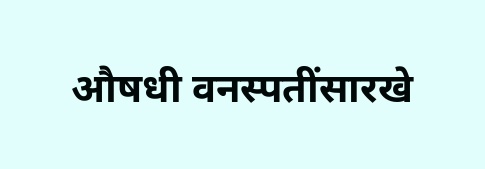औषधी वनस्पतींसारखे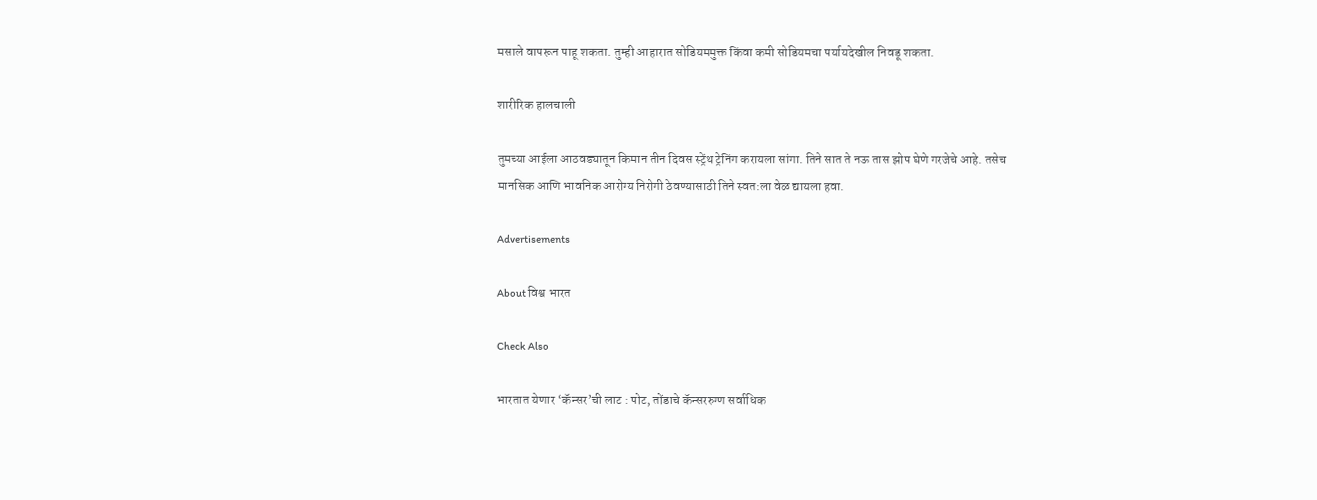मसाले वापरून पाहू शकता. तुम्ही आहारात सोडियममुक्त किंवा कमी सोडियमचा पर्यायदेखील निवडू शकता.

शारीरिक हालचाली

तुमच्या आईला आठवड्यातून किमान तीन दिवस स्ट्रेंथ ट्रेनिंग करायला सांगा. तिने सात ते नऊ तास झोप घेणे गरजेचे आहे. तसेच मानसिक आणि भावनिक आरोग्य निरोगी ठेवण्यासाठी तिने स्वत:ला वेळ द्यायला हवा.

Advertisements

About विश्व भारत

Check Also

भारतात येणार ‘कॅन्सर’ची लाट : पोट, तोंडाचे कॅन्सररुग्ण सर्वाधिक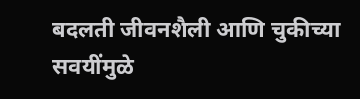बदलती जीवनशैली आणि चुकीच्या सवयींमुळे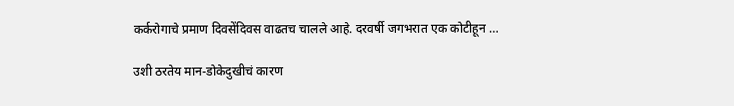कर्करोगाचे प्रमाण दिवसेंदिवस वाढतच चालले आहे. दरवर्षी जगभरात एक कोटीहून …

उशी ठरतेय मान-डोकेदुखीचं कारण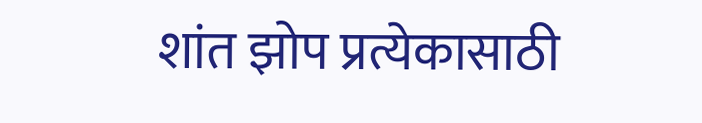शांत झोप प्रत्येकासाठी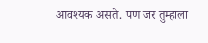आवश्यक असते. पण जर तुम्हाला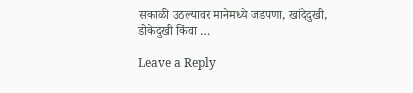सकाळी उठल्यावर मानेमध्ये जडपणा, खांदेदुखी, डोकेदुखी किंवा …

Leave a Reply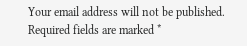Your email address will not be published. Required fields are marked *